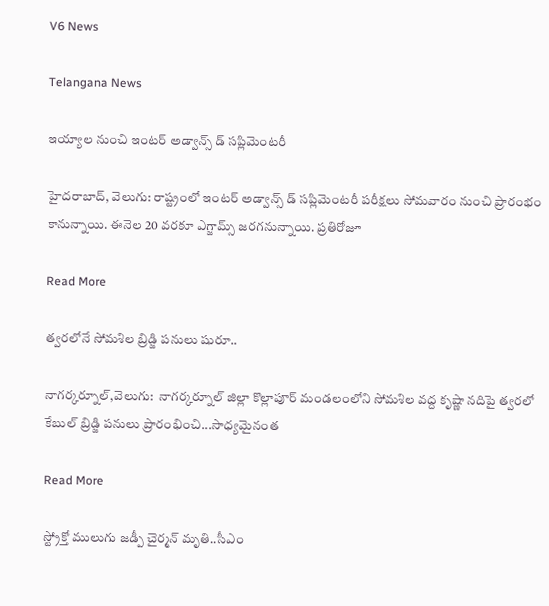V6 News

Telangana News

ఇయ్యాల నుంచి ఇంటర్ అడ్వాన్స్ డ్ సప్లిమెంటరీ

హైదరాబాద్, వెలుగు: రాష్ట్రంలో ఇంటర్ అడ్వాన్స్ డ్ సప్లిమెంటరీ పరీక్షలు సోమవారం నుంచి ప్రారంభం కానున్నాయి. ఈనెల 20 వరకూ ఎగ్జామ్స్ జరగనున్నాయి. ప్రతిరోజూ

Read More

త్వరలోనే సోమశిల బ్రిడ్జి పనులు షురూ..

నాగర్కర్నూల్,వెలుగు:  నాగర్కర్నూల్ జిల్లా కొల్లాపూర్ మండలంలోని సోమశిల వద్ద కృష్ణా నదిపై త్వరలో కేబుల్ బ్రిడ్జి పనులు ప్రారంభించి...సాధ్యమైనంత

Read More

స్ట్రోక్తో ములుగు జడ్పీ చైర్మన్ మృతి..సీఎం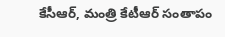కేసీఆర్, మంత్రి కేటీఆర్ సంతాపం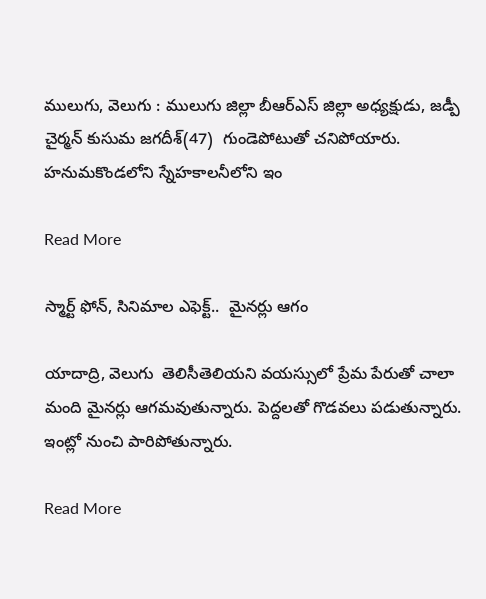ములుగు, వెలుగు : ములుగు జిల్లా బీఆర్ఎస్ జిల్లా అధ్యక్షుడు, జడ్పీ చైర్మన్ కుసుమ జగదీశ్(47)  గుండెపోటుతో చనిపోయారు. హనుమకొండలోని స్నేహకాలనీలోని ఇం

Read More

స్మార్ట్ ఫోన్, సినిమాల ఎఫెక్ట్..  మైనర్లు ఆగం

యాదాద్రి, వెలుగు  తెలిసీతెలియని వయస్సులో ప్రేమ పేరుతో చాలా మంది మైనర్లు ఆగమవుతున్నారు. పెద్దలతో గొడవలు పడుతున్నారు. ఇంట్లో నుంచి పారిపోతున్నారు.

Read More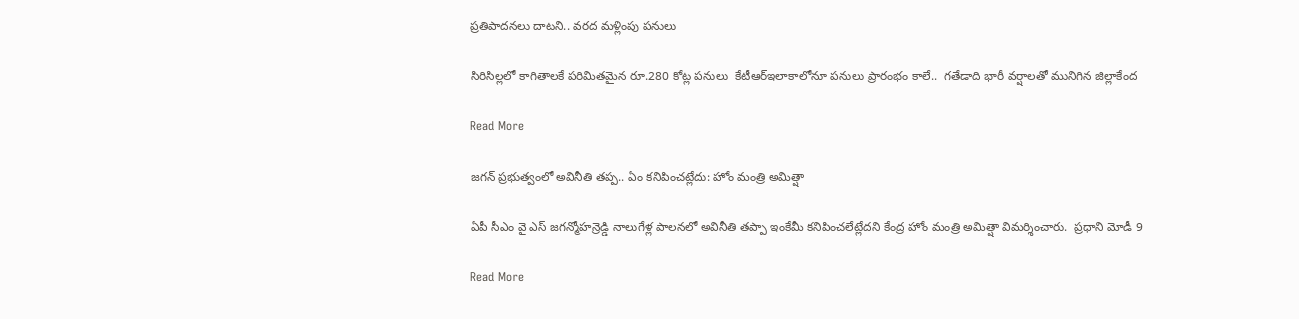ప్రతిపాదనలు దాటని.. వరద మళ్లింపు పనులు

సిరిసిల్లలో కాగితాలకే పరిమితమైన రూ.280 కోట్ల పనులు  కేటీఆర్ఇలాకాలోనూ పనులు ప్రారంభం కాలే..  గతేడాది భారీ వర్షాలతో మునిగిన జిల్లాకేంద

Read More

జగన్ ప్రభుత్వంలో అవినీతి తప్ప.. ఏం కనిపించట్లేదు: హోం మంత్రి అమిత్షా

ఏపీ సీఎం వై ఎస్ జగన్మోహన్రెడ్డి నాలుగేళ్ల పాలనలో అవినీతి తప్పా ఇంకేమీ కనిపించలేట్లేదని కేంద్ర హోం మంత్రి అమిత్షా విమర్శించారు.  ప్రధాని మోడీ 9

Read More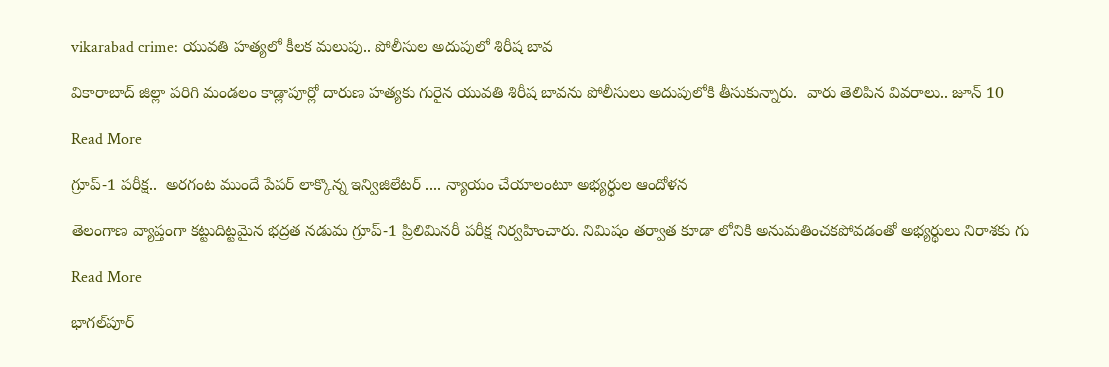vikarabad crime: యువతి హత్యలో కీలక మలుపు.. పోలీసుల అదుపులో శిరీష బావ

వికారాబాద్ జిల్లా పరిగి మండలం కాడ్లాపూర్లో దారుణ హత్యకు గురైన యువతి శిరీష బావను పోలీసులు అదుపులోకి తీసుకున్నారు.  వారు తెలిపిన వివరాలు.. జూన్ 10

Read More

గ్రూప్-1 పరీక్ష..  అరగంట ముందే పేపర్ లాక్కొన్న ఇన్విజిలేటర్ .... న్యాయం చేయాలంటూ అభ్యర్ధుల ఆందోళన

తెలంగాణ వ్యాప్తంగా కట్టుదిట్టమైన భద్రత నడుమ గ్రూప్-1 ప్రిలిమినరీ పరీక్ష నిర్వహించారు. నిమిషం తర్వాత కూడా లోనికి అనుమతించకపోవడంతో అభ్యర్థులు నిరాశకు గు

Read More

భాగల్‌పూర్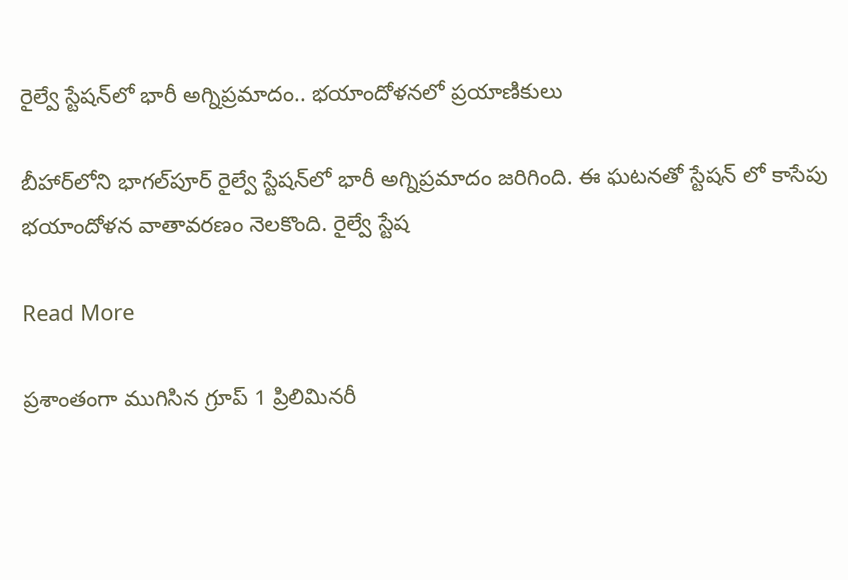రైల్వే స్టేషన్‌లో భారీ అగ్నిప్రమాదం.. భయాందోళనలో ప్రయాణికులు

బీహార్‌లోని భాగల్‌పూర్ రైల్వే స్టేషన్‌లో భారీ అగ్నిప్రమాదం జరిగింది. ఈ ఘటనతో స్టేషన్ లో కాసేపు భయాందోళన వాతావరణం నెలకొంది. రైల్వే స్టేష

Read More

ప్రశాంతంగా ముగిసిన గ్రూప్ 1 ప్రిలిమినరీ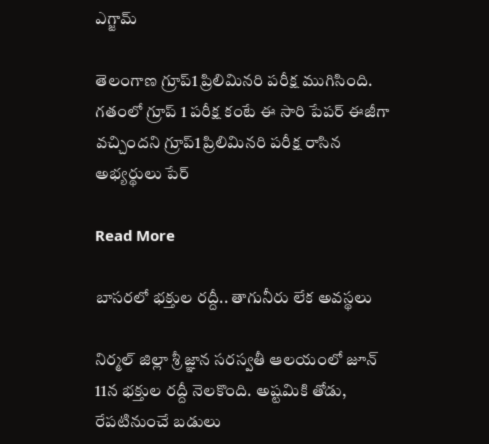ఎగ్జామ్

తెలంగాణ గ్రూప్1 ప్రిలిమినరి పరీక్ష ముగిసింది. గతంలో గ్రూప్ 1 పరీక్ష కంటే ఈ సారి పేపర్ ఈజీగా వచ్చిందని గ్రూప్1 ప్రిలిమినరి పరీక్ష రాసిన అభ్యర్థులు పేర్

Read More

బాసరలో భక్తుల రద్దీ.. తాగునీరు లేక అవస్థలు

నిర్మల్ జిల్లా శ్రీ జ్ఞాన సరస్వతీ ఆలయంలో జూన్ 11న భక్తుల రద్దీ నెలకొంది. అష్టమికి తోడు, రేపటినుంచే బడులు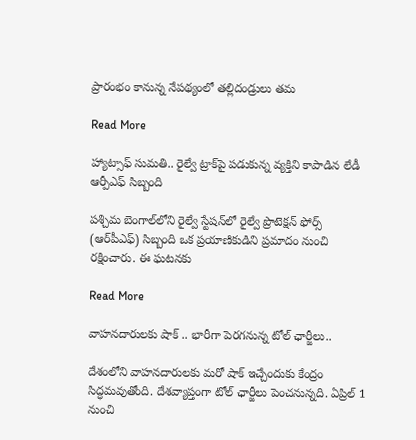ప్రారంభం కానున్న నేపథ్యంలో తల్లిదండ్రులు తమ

Read More

హ్యాట్సాఫ్ సుమతి.. రైల్వే ట్రాక్‌పై పడుకున్న వ్యక్తిని కాపాడిన లేడీ ఆర్పీఎఫ్ సిబ్బంది

పశ్చిమ బెంగాల్‌లోని రైల్వే స్టేషన్‌లో రైల్వే ప్రొటెక్షన్ ఫోర్స్ (ఆర్‌పీఎఫ్) సిబ్బంది ఒక ప్రయాణికుడిని ప్రమాదం నుంచి రక్షించారు. ఈ ఘటనకు

Read More

వాహనదారులకు షాక్ .. భారీగా పెరగనున్న టోల్ ఛార్జీలు..

దేశంలోని వాహనదారులకు మరో షాక్ ఇచ్చేందుకు కేంద్రం సిద్ధమవుతోంది. దేశవ్యాప్తంగా టోల్ ఛార్జీలు పెంచనున్నది. ఏప్రిల్ 1 నుంచి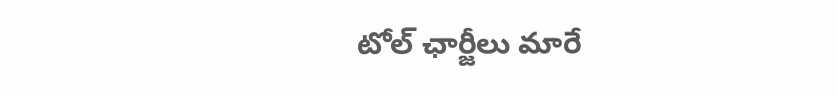టోల్ ఛార్జీలు మారే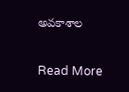అవకాశాల

Read More